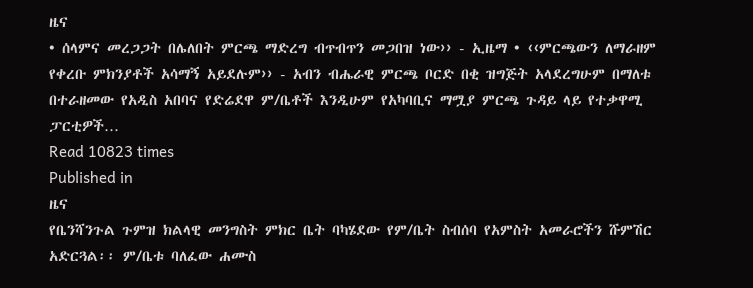ዜና
• ሰላምና መረጋጋት በሌለበት ምርጫ ማድረግ ብጥብጥን መጋበዝ ነው›› - ኢዜማ • ‹‹ምርጫውን ለማራዘም የቀረቡ ምክንያቶች አሳማኝ አይደሉም›› - አብን ብሔራዊ ምርጫ ቦርድ በቂ ዝግጅት አላደረግሁም በማለቱ በተራዘመው የአዲስ አበባና የድሬደዋ ም/ቤቶች እንዲሁም የአካባቢና ማሟያ ምርጫ ጉዳይ ላይ የተቃዋሚ ፓርቲዎች…
Read 10823 times
Published in
ዜና
የቤንሻንጉል ጉምዝ ክልላዊ መንግስት ምክር ቤት ባካሄደው የም/ቤት ስብሰባ የአምስት አመራሮችን ሹምሽር አድርጓል፡፡ ም/ቤቱ ባለፈው ሐሙስ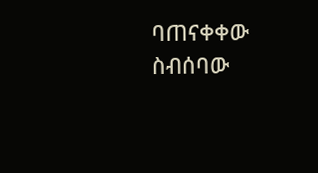ባጠናቀቀው ስብሰባው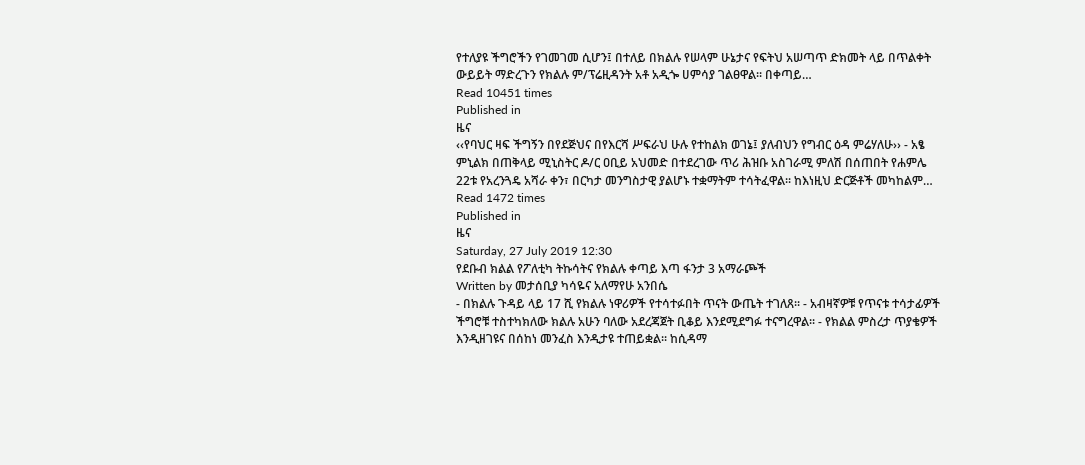የተለያዩ ችግሮችን የገመገመ ሲሆን፤ በተለይ በክልሉ የሠላም ሁኔታና የፍትህ አሠጣጥ ድክመት ላይ በጥልቀት ውይይት ማድረጉን የክልሉ ም/ፕሬዚዳንት አቶ አዲጐ ሀምሳያ ገልፀዋል፡፡ በቀጣይ…
Read 10451 times
Published in
ዜና
‹‹የባህር ዛፍ ችግኝን በየደጅህና በየእርሻ ሥፍራህ ሁሉ የተከልክ ወገኔ፤ ያለብህን የግብር ዕዳ ምሬሃለሁ›› - አፄ ምኒልክ በጠቅላይ ሚኒስትር ዶ/ር ዐቢይ አህመድ በተደረገው ጥሪ ሕዝቡ አስገራሚ ምለሽ በሰጠበት የሐምሌ 22ቱ የአረንጓዴ አሻራ ቀን፣ በርካታ መንግስታዊ ያልሆኑ ተቋማትም ተሳትፈዋል፡፡ ከእነዚህ ድርጅቶች መካከልም…
Read 1472 times
Published in
ዜና
Saturday, 27 July 2019 12:30
የደቡብ ክልል የፖለቲካ ትኩሳትና የክልሉ ቀጣይ እጣ ፋንታ 3 አማራጮች
Written by መታሰቢያ ካሳዬና አለማየሁ አንበሴ
- በክልሉ ጉዳይ ላይ 17 ሺ የክልሉ ነዋሪዎች የተሳተፉበት ጥናት ውጤት ተገለጸ፡፡ - አብዛኛዎቹ የጥናቱ ተሳታፊዎች ችግሮቹ ተስተካክለው ክልሉ አሁን ባለው አደረጃጀት ቢቆይ እንደሚደግፉ ተናግረዋል፡፡ - የክልል ምስረታ ጥያቄዎች እንዲዘገዩና በሰከነ መንፈስ እንዲታዩ ተጠይቋል፡፡ ከሲዳማ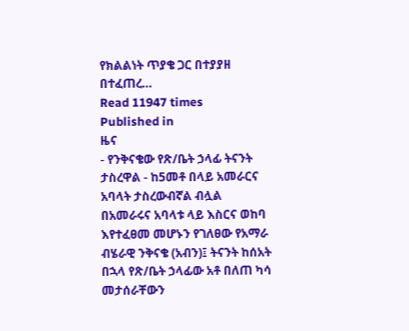የክልልነት ጥያቄ ጋር በተያያዘ በተፈጠረ…
Read 11947 times
Published in
ዜና
- የንቅናቄው የጽ/ቤት ኃላፊ ትናንት ታስረዋል - ከ5መቶ በላይ አመራርና አባላት ታስረውብኛል ብሏል በአመራሩና አባላቱ ላይ እስርና ወከባ እየተፈፀመ መሆኑን የገለፀው የአማራ ብሄራዊ ንቅናቄ (አብን)፤ ትናንት ከሰአት በኋላ የጽ/ቤት ኃላፊው አቶ በለጠ ካሳ መታሰራቸውን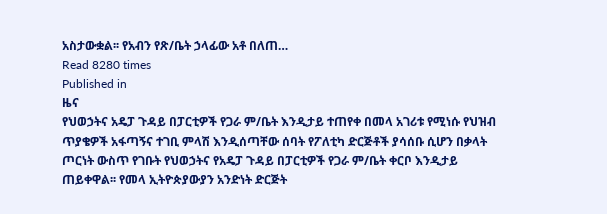አስታውቋል፡፡ የአብን የጽ/ቤት ኃላፊው አቶ በለጠ…
Read 8280 times
Published in
ዜና
የህወኃትና አዴፓ ጉዳይ በፓርቲዎች የጋራ ም/ቤት እንዲታይ ተጠየቀ በመላ አገሪቱ የሚነሱ የህዝብ ጥያቄዎች አፋጣኝና ተገቢ ምላሽ እንዲሰጣቸው ሰባት የፖለቲካ ድርጅቶች ያሳሰቡ ሲሆን በቃላት ጦርነት ውስጥ የገቡት የህወኃትና የአዴፓ ጉዳይ በፓርቲዎች የጋራ ም/ቤት ቀርቦ እንዲታይ ጠይቀዋል፡፡ የመላ ኢትዮጵያውያን አንድነት ድርጅት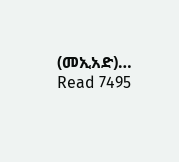(መኢአድ)…
Read 7495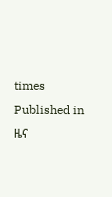times
Published in
ዜና